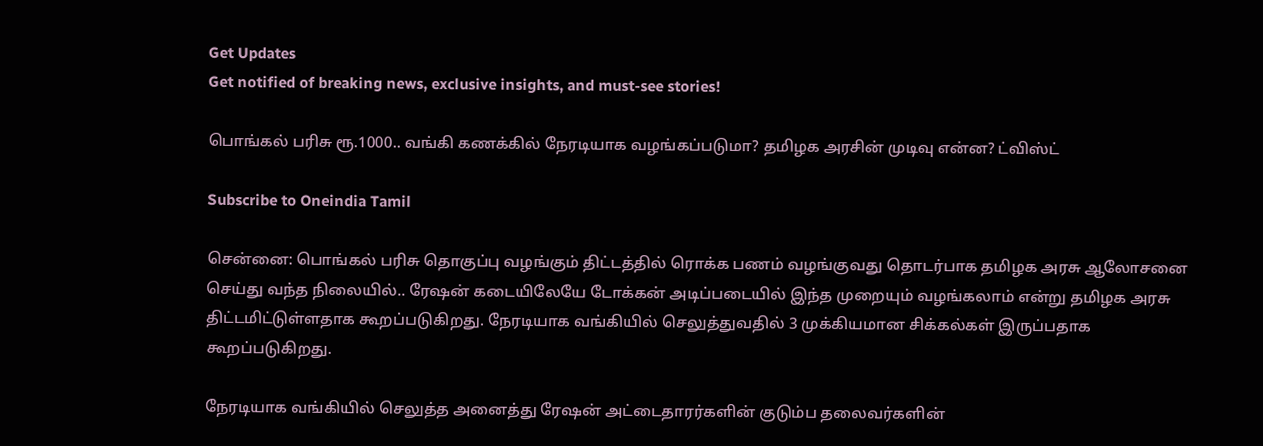Get Updates
Get notified of breaking news, exclusive insights, and must-see stories!

பொங்கல் பரிசு ரூ.1000.. வங்கி கணக்கில் நேரடியாக வழங்கப்படுமா? தமிழக அரசின் முடிவு என்ன? ட்விஸ்ட்

Subscribe to Oneindia Tamil

சென்னை: பொங்கல் பரிசு தொகுப்பு வழங்கும் திட்டத்தில் ரொக்க பணம் வழங்குவது தொடர்பாக தமிழக அரசு ஆலோசனை செய்து வந்த நிலையில்.. ரேஷன் கடையிலேயே டோக்கன் அடிப்படையில் இந்த முறையும் வழங்கலாம் என்று தமிழக அரசு திட்டமிட்டுள்ளதாக கூறப்படுகிறது. நேரடியாக வங்கியில் செலுத்துவதில் 3 முக்கியமான சிக்கல்கள் இருப்பதாக கூறப்படுகிறது.

நேரடியாக வங்கியில் செலுத்த அனைத்து ரேஷன் அட்டைதாரர்களின் குடும்ப தலைவர்களின்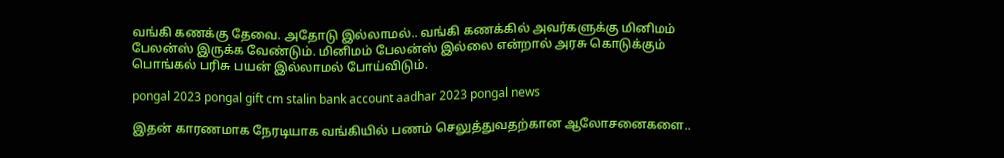வங்கி கணக்கு தேவை. அதோடு இல்லாமல்.. வங்கி கணக்கில் அவர்களுக்கு மினிமம் பேலன்ஸ் இருக்க வேண்டும். மினிமம் பேலன்ஸ் இல்லை என்றால் அரசு கொடுக்கும் பொங்கல் பரிசு பயன் இல்லாமல் போய்விடும்.

pongal 2023 pongal gift cm stalin bank account aadhar 2023 pongal news

இதன் காரணமாக நேரடியாக வங்கியில் பணம் செலுத்துவதற்கான ஆலோசனைகளை..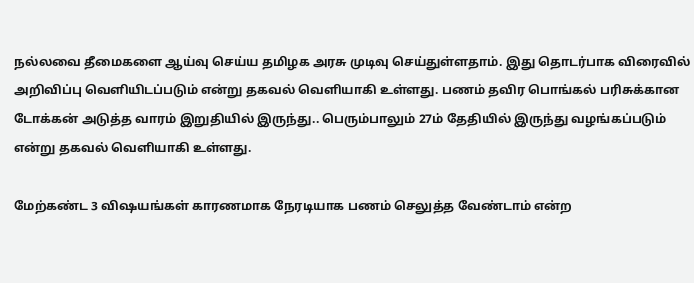நல்லவை தீமைகளை ஆய்வு செய்ய தமிழக அரசு முடிவு செய்துள்ளதாம். இது தொடர்பாக விரைவில் அறிவிப்பு வெளியிடப்படும் என்று தகவல் வெளியாகி உள்ளது. பணம் தவிர பொங்கல் பரிசுக்கான டோக்கன் அடுத்த வாரம் இறுதியில் இருந்து.. பெரும்பாலும் 27ம் தேதியில் இருந்து வழங்கப்படும் என்று தகவல் வெளியாகி உள்ளது.

மேற்கண்ட 3 விஷயங்கள் காரணமாக நேரடியாக பணம் செலுத்த வேண்டாம் என்ற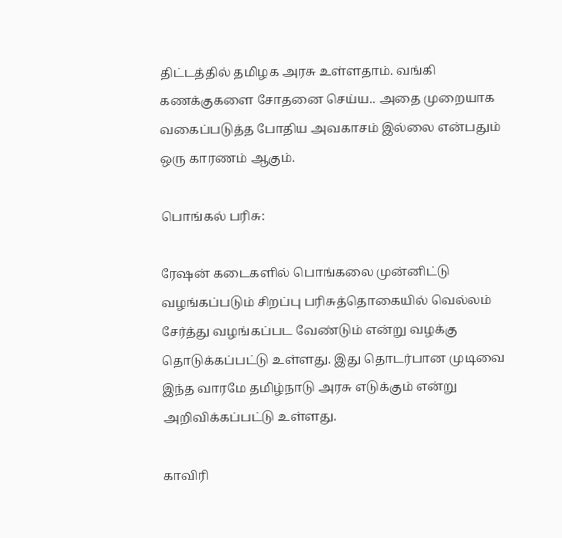திட்டத்தில் தமிழக அரசு உள்ளதாம். வங்கி கணக்குகளை சோதனை செய்ய.. அதை முறையாக வகைப்படுத்த போதிய அவகாசம் இல்லை என்பதும் ஒரு காரணம் ஆகும்.

பொங்கல் பரிசு:

ரேஷன் கடைகளில் பொங்கலை முன்னிட்டு வழங்கப்படும் சிறப்பு பரிசுத்தொகையில் வெல்லம் சேர்த்து வழங்கப்பட வேண்டும் என்று வழக்கு தொடுக்கப்பட்டு உள்ளது. இது தொடர்பான முடிவை இந்த வாரமே தமிழ்நாடு அரசு எடுக்கும் என்று அறிவிக்கப்பட்டு உள்ளது.

காவிரி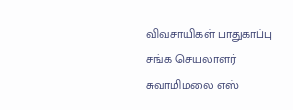விவசாயிகள் பாதுகாப்பு சங்க செயலாளர் சுவாமிமலை எஸ்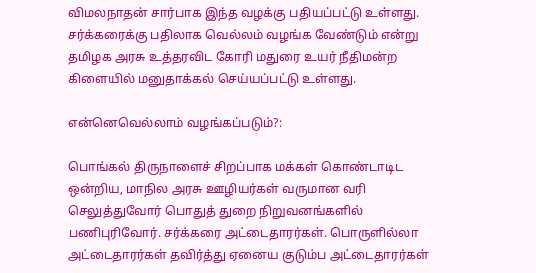விமலநாதன் சார்பாக இந்த வழக்கு பதியப்பட்டு உள்ளது. சர்க்கரைக்கு பதிலாக வெல்லம் வழங்க வேண்டும் என்று தமிழக அரசு உத்தரவிட கோரி மதுரை உயர் நீதிமன்ற கிளையில் மனுதாக்கல் செய்யப்பட்டு உள்ளது.

என்னெவெல்லாம் வழங்கப்படும்?:

பொங்கல் திருநாளைச் சிறப்பாக மக்கள் கொண்டாடிட ஒன்றிய, மாநில அரசு ஊழியர்கள் வருமான வரி செலுத்துவோர் பொதுத் துறை நிறுவனங்களில் பணிபுரிவோர். சர்க்கரை அட்டைதாரர்கள். பொருளில்லா அட்டைதாரர்கள் தவிர்த்து ஏனைய குடும்ப அட்டைதாரர்கள்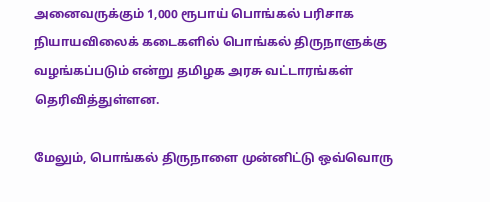அனைவருக்கும் 1,000 ரூபாய் பொங்கல் பரிசாக நியாயவிலைக் கடைகளில் பொங்கல் திருநாளுக்கு வழங்கப்படும் என்று தமிழக அரசு வட்டாரங்கள் தெரிவித்துள்ளன.

மேலும், பொங்கல் திருநாளை முன்னிட்டு ஒவ்வொரு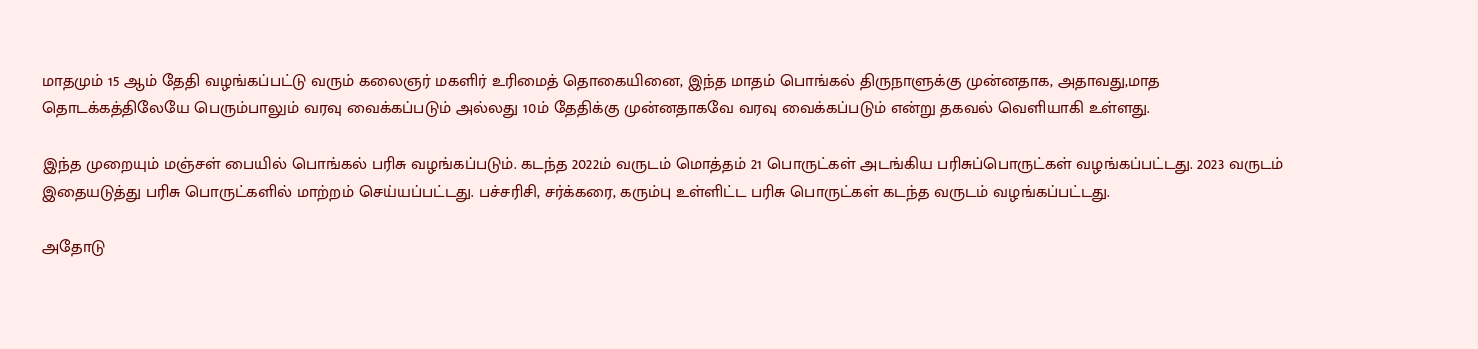மாதமும் 15 ஆம் தேதி வழங்கப்பட்டு வரும் கலைஞர் மகளிர் உரிமைத் தொகையினை, இந்த மாதம் பொங்கல் திருநாளுக்கு முன்னதாக, அதாவது,மாத தொடக்கத்திலேயே பெரும்பாலும் வரவு வைக்கப்படும் அல்லது 10ம் தேதிக்கு முன்னதாகவே வரவு வைக்கப்படும் என்று தகவல் வெளியாகி உள்ளது.

இந்த முறையும் மஞ்சள் பையில் பொங்கல் பரிசு வழங்கப்படும். கடந்த 2022ம் வருடம் மொத்தம் 21 பொருட்கள் அடங்கிய பரிசுப்பொருட்கள் வழங்கப்பட்டது. 2023 வருடம் இதையடுத்து பரிசு பொருட்களில் மாற்றம் செய்யப்பட்டது. பச்சரிசி, சர்க்கரை, கரும்பு உள்ளிட்ட பரிசு பொருட்கள் கடந்த வருடம் வழங்கப்பட்டது.

அதோடு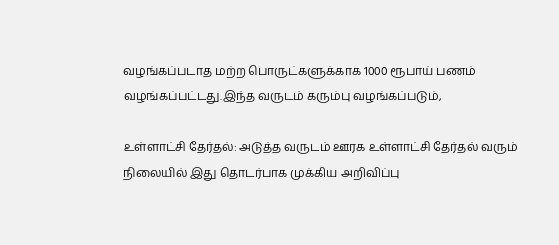வழங்கப்படாத மற்ற பொருட்களுக்காக 1000 ரூபாய் பணம் வழங்கப்பட்டது.இந்த வருடம் கரும்பு வழங்கப்படும்,

உள்ளாட்சி தேர்தல்: அடுத்த வருடம் ஊரக உள்ளாட்சி தேர்தல் வரும் நிலையில் இது தொடர்பாக முக்கிய அறிவிப்பு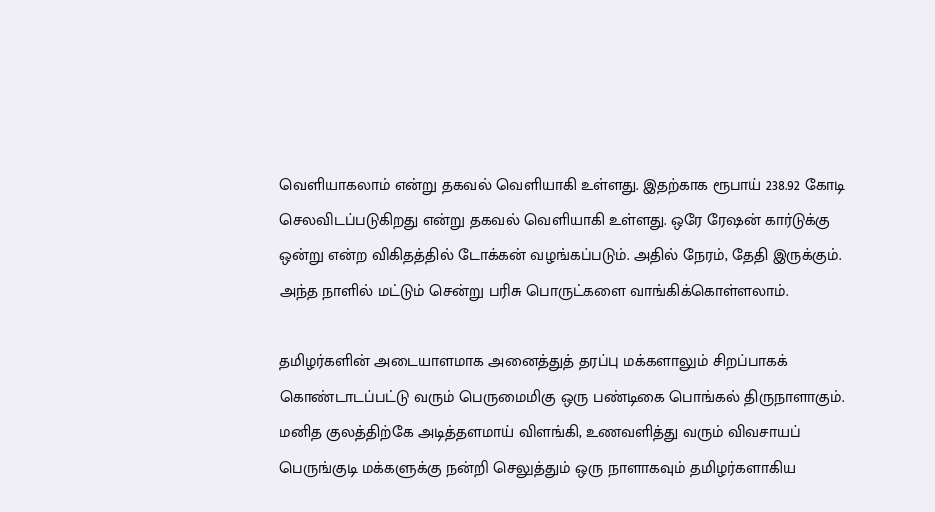வெளியாகலாம் என்று தகவல் வெளியாகி உள்ளது. இதற்காக ரூபாய் 238.92 கோடி செலவிடப்படுகிறது என்று தகவல் வெளியாகி உள்ளது. ஒரே ரேஷன் கார்டுக்கு ஒன்று என்ற விகிதத்தில் டோக்கன் வழங்கப்படும். அதில் நேரம், தேதி இருக்கும். அந்த நாளில் மட்டும் சென்று பரிசு பொருட்களை வாங்கிக்கொள்ளலாம்.

தமிழர்களின் அடையாளமாக அனைத்துத் தரப்பு மக்களாலும் சிறப்பாகக் கொண்டாடப்பட்டு வரும் பெருமைமிகு ஒரு பண்டிகை பொங்கல் திருநாளாகும். மனித குலத்திற்கே அடித்தளமாய் விளங்கி, உணவளித்து வரும் விவசாயப் பெருங்குடி மக்களுக்கு நன்றி செலுத்தும் ஒரு நாளாகவும் தமிழர்களாகிய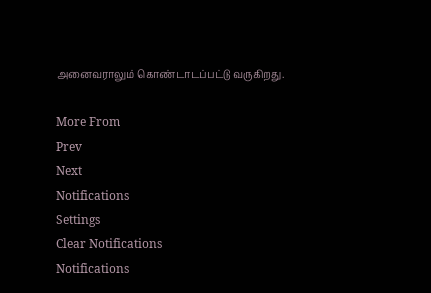அனைவராலும் கொண்டாடப்பட்டு வருகிறது.

More From
Prev
Next
Notifications
Settings
Clear Notifications
Notifications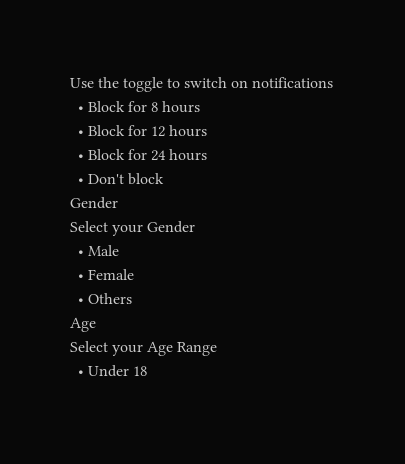Use the toggle to switch on notifications
  • Block for 8 hours
  • Block for 12 hours
  • Block for 24 hours
  • Don't block
Gender
Select your Gender
  • Male
  • Female
  • Others
Age
Select your Age Range
  • Under 18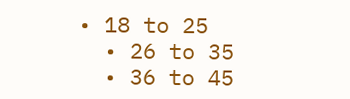• 18 to 25
  • 26 to 35
  • 36 to 45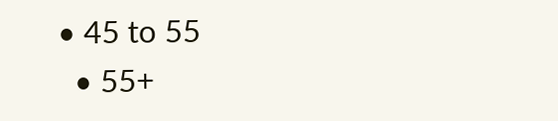• 45 to 55
  • 55+